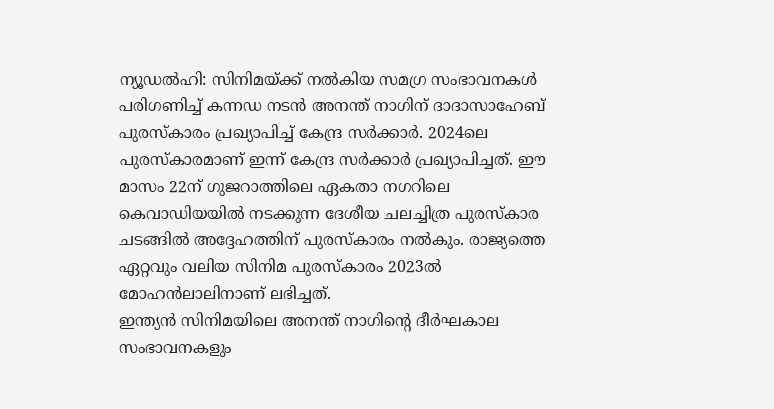ന്യൂഡൽഹി: സിനിമയ്ക്ക് നൽകിയ സമഗ്ര സംഭാവനകൾ പരിഗണിച്ച് കന്നഡ നടൻ അനന്ത് നാഗിന് ദാദാസാഹേബ് പുരസ്കാരം പ്രഖ്യാപിച്ച് കേന്ദ്ര സർക്കാർ. 2024ലെ പുരസ്കാരമാണ് ഇന്ന് കേന്ദ്ര സർക്കാർ പ്രഖ്യാപിച്ചത്. ഈ മാസം 22ന് ഗുജറാത്തിലെ ഏകതാ നഗറിലെ കെവാഡിയയിൽ നടക്കുന്ന ദേശീയ ചലച്ചിത്ര പുരസ്കാര ചടങ്ങിൽ അദ്ദേഹത്തിന് പുരസ്കാരം നൽകും. രാജ്യത്തെ ഏറ്റവും വലിയ സിനിമ പുരസ്കാരം 2023ൽ മോഹൻലാലിനാണ് ലഭിച്ചത്.
ഇന്ത്യൻ സിനിമയിലെ അനന്ത് നാഗിന്റെ ദീർഘകാല സംഭാവനകളും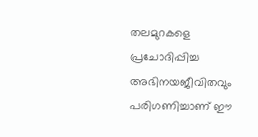തലമുറകളെ പ്രചോദിപ്പിച്ച അഭിനയജീവിതവും പരിഗണിച്ചാണ് ഈ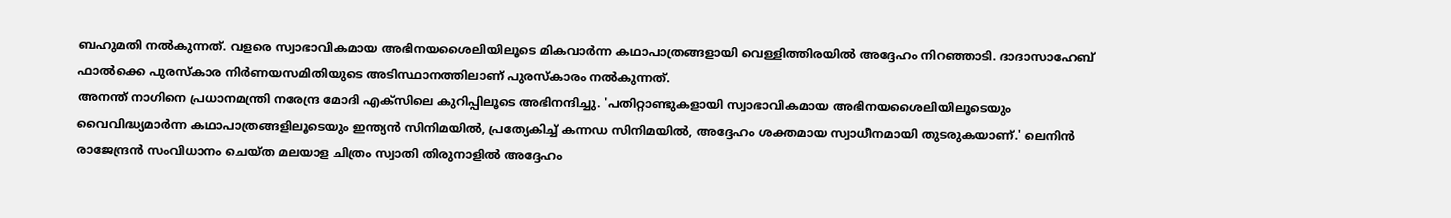ബഹുമതി നൽകുന്നത്. വളരെ സ്വാഭാവികമായ അഭിനയശൈലിയിലൂടെ മികവാർന്ന കഥാപാത്രങ്ങളായി വെള്ളിത്തിരയിൽ അദ്ദേഹം നിറഞ്ഞാടി. ദാദാസാഹേബ് ഫാൽക്കെ പുരസ്കാര നിർണയസമിതിയുടെ അടിസ്ഥാനത്തിലാണ് പുരസ്കാരം നൽകുന്നത്.
അനന്ത് നാഗിനെ പ്രധാനമന്ത്രി നരേന്ദ്ര മോദി എക്സിലെ കുറിപ്പിലൂടെ അഭിനന്ദിച്ചു. 'പതിറ്റാണ്ടുകളായി സ്വാഭാവികമായ അഭിനയശൈലിയിലൂടെയും വൈവിദ്ധ്യമാർന്ന കഥാപാത്രങ്ങളിലൂടെയും ഇന്ത്യൻ സിനിമയിൽ, പ്രത്യേകിച്ച് കന്നഡ സിനിമയിൽ, അദ്ദേഹം ശക്തമായ സ്വാധീനമായി തുടരുകയാണ്.' ലെനിൻ രാജേന്ദ്രൻ സംവിധാനം ചെയ്ത മലയാള ചിത്രം സ്വാതി തിരുനാളിൽ അദ്ദേഹം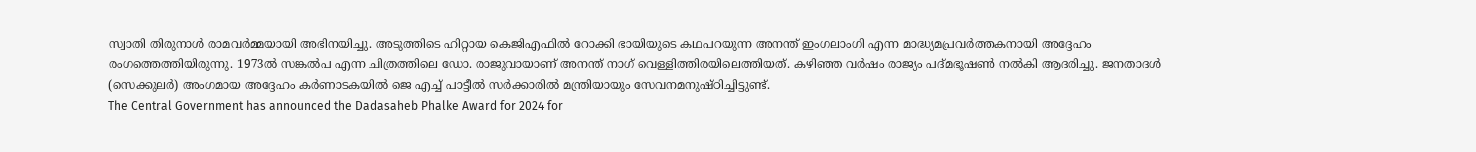സ്വാതി തിരുനാൾ രാമവർമ്മയായി അഭിനയിച്ചു. അടുത്തിടെ ഹിറ്റായ കെജിഎഫിൽ റോക്കി ഭായിയുടെ കഥപറയുന്ന അനന്ത് ഇംഗലാംഗി എന്ന മാദ്ധ്യമപ്രവർത്തകനായി അദ്ദേഹം രംഗത്തെത്തിയിരുന്നു. 1973ൽ സങ്കൽപ എന്ന ചിത്രത്തിലെ ഡോ. രാജുവായാണ് അനന്ത് നാഗ് വെള്ളിത്തിരയിലെത്തിയത്. കഴിഞ്ഞ വർഷം രാജ്യം പദ്മഭൂഷൺ നൽകി ആദരിച്ചു. ജനതാദൾ (സെക്കുലർ) അംഗമായ അദ്ദേഹം കർണാടകയിൽ ജെ എച്ച് പാട്ടീൽ സർക്കാരിൽ മന്ത്രിയായും സേവനമനുഷ്ഠിച്ചിട്ടുണ്ട്.
The Central Government has announced the Dadasaheb Phalke Award for 2024 for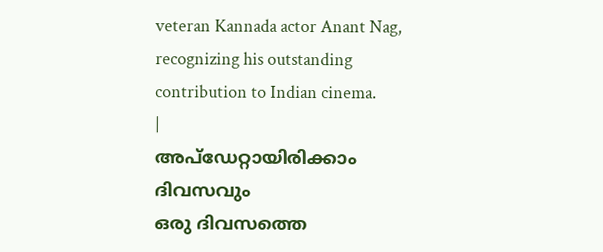veteran Kannada actor Anant Nag, recognizing his outstanding contribution to Indian cinema.
|
അപ്ഡേറ്റായിരിക്കാം ദിവസവും
ഒരു ദിവസത്തെ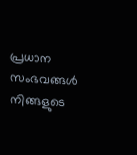പ്രധാന സംഭവങ്ങൾ നിങ്ങളുടെ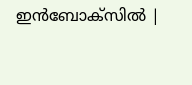ഇൻബോക്സിൽ |